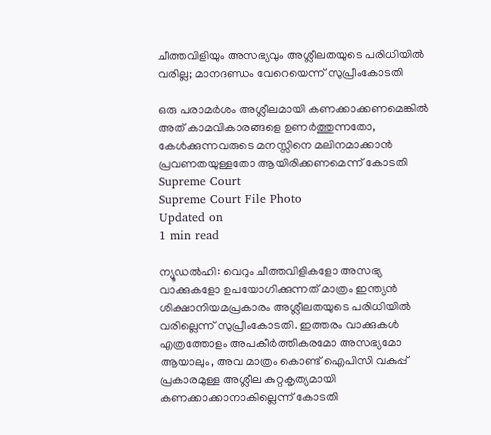ചീത്തവിളിയും അസഭ്യവും അശ്ലീലതയുടെ പരിധിയില്‍ വരില്ല; മാനദണ്ഡം വേറെയെന്ന് സുപ്രീംകോടതി

ഒരു പരാമര്‍ശം അശ്ലീലമായി കണക്കാക്കണമെങ്കില്‍ അത് കാമവികാരങ്ങളെ ഉണര്‍ത്തുന്നതോ, കേള്‍ക്കുന്നവരുടെ മനസ്സിനെ മലിനമാക്കാന്‍ പ്രവണതയുള്ളതോ ആയിരിക്കണമെന്ന് കോടതി
Supreme Court
Supreme Court File Photo
Updated on
1 min read

ന്യൂഡല്‍ഹി: വെറും ചീത്തവിളികളോ അസഭ്യ വാക്കുകളോ ഉപയോഗിക്കുന്നത് മാത്രം ഇന്ത്യന്‍ ശിക്ഷാനിയമപ്രകാരം അശ്ലീലതയുടെ പരിധിയില്‍ വരില്ലെന്ന് സുപ്രീംകോടതി. ഇത്തരം വാക്കുകള്‍ എത്രത്തോളം അപകീര്‍ത്തികരമോ അസഭ്യമോ ആയാലും, അവ മാത്രം കൊണ്ട് ഐപിസി വകുപ്പ് പ്രകാരമുള്ള അശ്ലീല കുറ്റകൃത്യമായി കണക്കാക്കാനാകില്ലെന്ന് കോടതി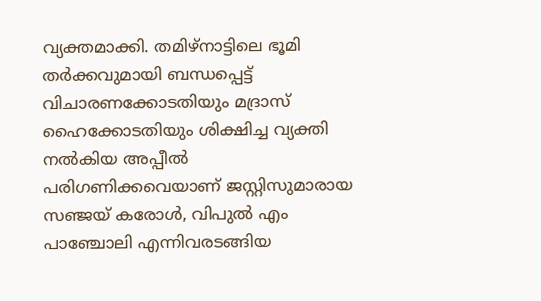വ്യക്തമാക്കി. തമിഴ്നാട്ടിലെ ഭൂമി തര്‍ക്കവുമായി ബന്ധപ്പെട്ട് വിചാരണക്കോടതിയും മദ്രാസ് ഹൈക്കോടതിയും ശിക്ഷിച്ച വ്യക്തി നല്‍കിയ അപ്പീല്‍ പരിഗണിക്കവെയാണ് ജസ്റ്റിസുമാരായ സഞ്ജയ് കരോള്‍, വിപുല്‍ എം പാഞ്ചോലി എന്നിവരടങ്ങിയ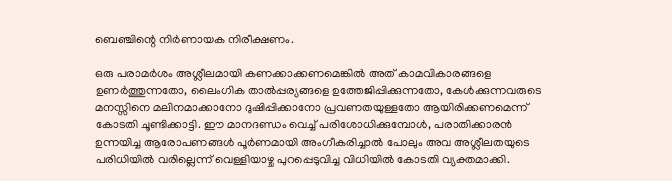ബെഞ്ചിന്റെ നിര്‍ണായക നിരീക്ഷണം.

ഒരു പരാമര്‍ശം അശ്ലീലമായി കണക്കാക്കണമെങ്കില്‍ അത് കാമവികാരങ്ങളെ ഉണര്‍ത്തുന്നതോ, ലൈംഗിക താല്‍പ്പര്യങ്ങളെ ഉത്തേജിപ്പിക്കുന്നതോ, കേള്‍ക്കുന്നവരുടെ മനസ്സിനെ മലിനമാക്കാനോ ദുഷിപ്പിക്കാനോ പ്രവണതയുള്ളതോ ആയിരിക്കണമെന്ന് കോടതി ചൂണ്ടിക്കാട്ടി. ഈ മാനദണ്ഡം വെച്ച് പരിശോധിക്കുമ്പോള്‍, പരാതിക്കാരന്‍ ഉന്നയിച്ച ആരോപണങ്ങള്‍ പൂര്‍ണമായി അംഗീകരിച്ചാല്‍ പോലും അവ അശ്ലീലതയുടെ പരിധിയില്‍ വരില്ലെന്ന് വെള്ളിയാഴ്ച പുറപ്പെടുവിച്ച വിധിയില്‍ കോടതി വ്യക്തമാക്കി.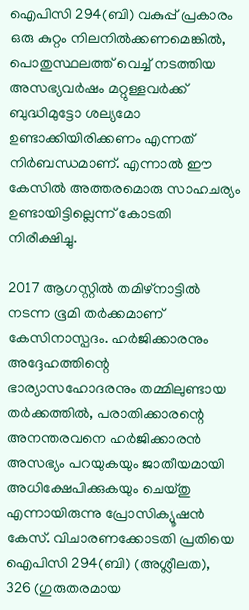ഐപിസി 294(ബി) വകുപ്പ് പ്രകാരം ഒരു കുറ്റം നിലനില്‍ക്കണമെങ്കില്‍, പൊതുസ്ഥലത്ത് വെച്ച് നടത്തിയ അസഭ്യവര്‍ഷം മറ്റുള്ളവര്‍ക്ക് ബുദ്ധിമുട്ടോ ശല്യമോ ഉണ്ടാക്കിയിരിക്കണം എന്നത് നിര്‍ബന്ധമാണ്. എന്നാല്‍ ഈ കേസില്‍ അത്തരമൊരു സാഹചര്യം ഉണ്ടായിട്ടില്ലെന്ന് കോടതി നിരീക്ഷിച്ചു.

2017 ആഗസ്റ്റില്‍ തമിഴ്നാട്ടില്‍ നടന്ന ഭൂമി തര്‍ക്കമാണ് കേസിനാസ്പദം. ഹര്‍ജിക്കാരനും അദ്ദേഹത്തിന്റെ ഭാര്യാസഹോദരനും തമ്മിലുണ്ടായ തര്‍ക്കത്തില്‍, പരാതിക്കാരന്റെ അനന്തരവനെ ഹര്‍ജിക്കാരന്‍ അസഭ്യം പറയുകയും ജാതീയമായി അധിക്ഷേപിക്കുകയും ചെയ്തു എന്നായിരുന്നു പ്രോസിക്യൂഷന്‍ കേസ്. വിചാരണക്കോടതി പ്രതിയെ ഐപിസി 294(ബി) (അശ്ലീലത), 326 (ഗുരുതരമായ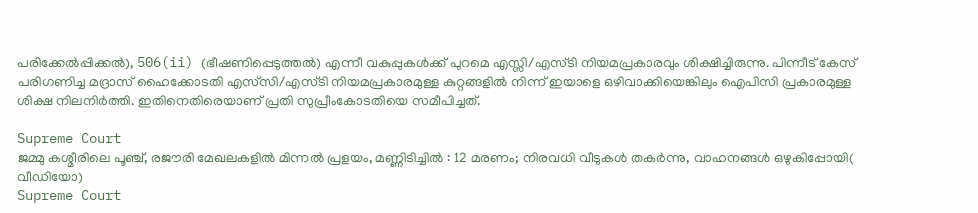പരിക്കേല്‍പ്പിക്കല്‍), 506(ii) (ഭീഷണിപ്പെടുത്തല്‍) എന്നീ വകുപ്പുകള്‍ക്ക് പുറമെ എസ്സി/എസ്ടി നിയമപ്രകാരവും ശിക്ഷിച്ചിരുന്നു. പിന്നീട് കേസ് പരിഗണിച്ച മദ്രാസ് ഹൈക്കോടതി എസ്‌സി/എസ്ടി നിയമപ്രകാരമുള്ള കുറ്റങ്ങളില്‍ നിന്ന് ഇയാളെ ഒഴിവാക്കിയെങ്കിലും ഐപിസി പ്രകാരമുള്ള ശിക്ഷ നിലനിര്‍ത്തി. ഇതിനെതിരെയാണ് പ്രതി സുപ്രീംകോടതിയെ സമീപിച്ചത്.

Supreme Court
ജമ്മു കശ്മീരിലെ പൂഞ്ച്, രജൗരി മേഖലകളില്‍ മിന്നല്‍ പ്രളയം, മണ്ണിടിച്ചില്‍ : 12 മരണം; നിരവധി വീടുകള്‍ തകര്‍ന്നു, വാഹനങ്ങള്‍ ഒഴുകിപ്പോയി( വീഡിയോ)
Supreme Court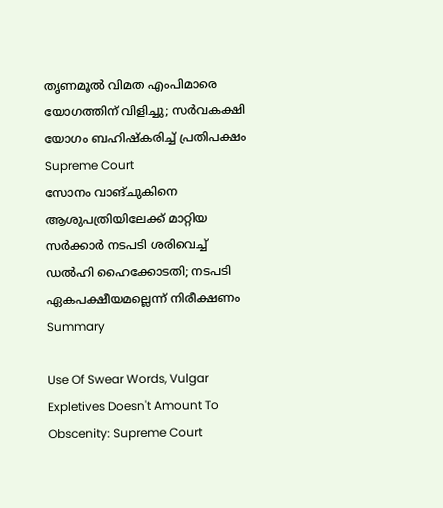തൃണമൂല്‍ വിമത എംപിമാരെ യോഗത്തിന് വിളിച്ചു; സര്‍വകക്ഷി യോഗം ബഹിഷ്‌കരിച്ച് പ്രതിപക്ഷം
Supreme Court
സോനം വാങ്ചുകിനെ ആശുപത്രിയിലേക്ക് മാറ്റിയ സര്‍ക്കാര്‍ നടപടി ശരിവെച്ച് ഡല്‍ഹി ഹൈക്കോടതി; നടപടി ഏകപക്ഷീയമല്ലെന്ന് നിരീക്ഷണം
Summary

Use Of Swear Words, Vulgar Expletives Doesn't Amount To Obscenity: Supreme Court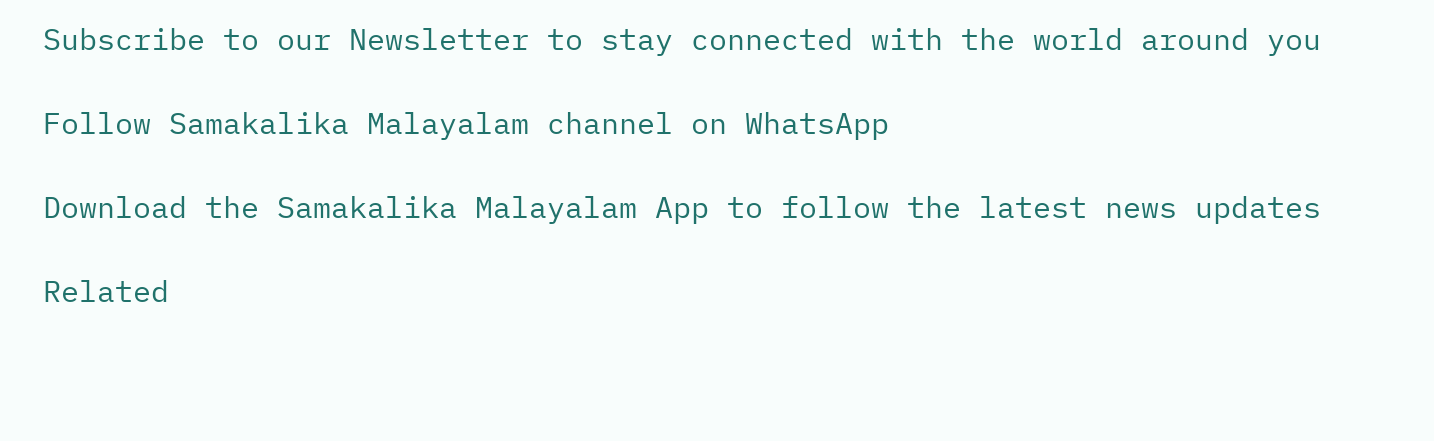Subscribe to our Newsletter to stay connected with the world around you

Follow Samakalika Malayalam channel on WhatsApp

Download the Samakalika Malayalam App to follow the latest news updates

Related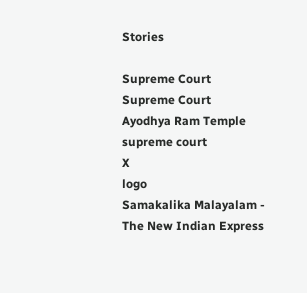Stories

Supreme Court
Supreme Court
Ayodhya Ram Temple
supreme court
X
logo
Samakalika Malayalam - The New Indian Express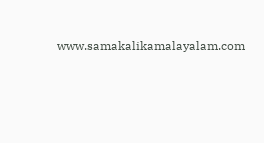www.samakalikamalayalam.com